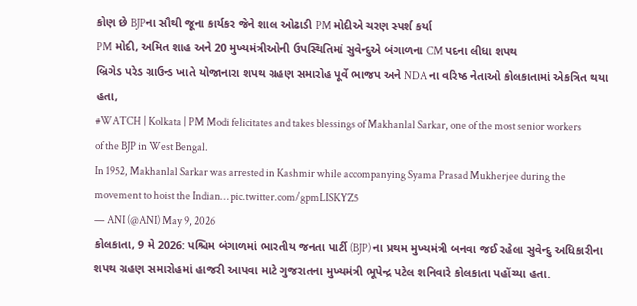કોણ છે BJPના સૌથી જૂના કાર્યકર જેને શાલ ઓઢાડી PM મોદીએ ચરણ સ્પર્શ કર્યા
PM મોદી, અમિત શાહ અને 20 મુખ્યમંત્રીઓની ઉપસ્થિતિમાં સુવેન્દુએ બંગાળના CM પદના લીધા શપથ
બ્રિગેડ પરેડ ગ્રાઉન્ડ ખાતે યોજાનારા શપથ ગ્રહણ સમારોહ પૂર્વે ભાજપ અને NDA ના વરિષ્ઠ નેતાઓ કોલકાતામાં એકત્રિત થયા હતા,
#WATCH | Kolkata | PM Modi felicitates and takes blessings of Makhanlal Sarkar, one of the most senior workers of the BJP in West Bengal.
In 1952, Makhanlal Sarkar was arrested in Kashmir while accompanying Syama Prasad Mukherjee during the movement to hoist the Indian… pic.twitter.com/gpmLISKYZ5
— ANI (@ANI) May 9, 2026
કોલકાતા, 9 મે 2026: પશ્ચિમ બંગાળમાં ભારતીય જનતા પાર્ટી (BJP) ના પ્રથમ મુખ્યમંત્રી બનવા જઈ રહેલા સુવેન્દુ અધિકારીના શપથ ગ્રહણ સમારોહમાં હાજરી આપવા માટે ગુજરાતના મુખ્યમંત્રી ભૂપેન્દ્ર પટેલ શનિવારે કોલકાતા પહોંચ્યા હતા.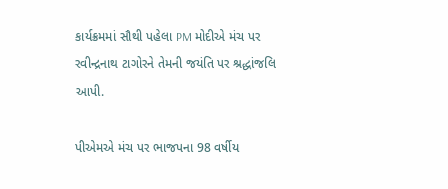કાર્યક્રમમાં સૌથી પહેલા PM મોદીએ મંચ પર રવીન્દ્રનાથ ટાગોરને તેમની જયંતિ પર શ્રદ્ધાંજલિ આપી.

પીએમએ મંચ પર ભાજપના 98 વર્ષીય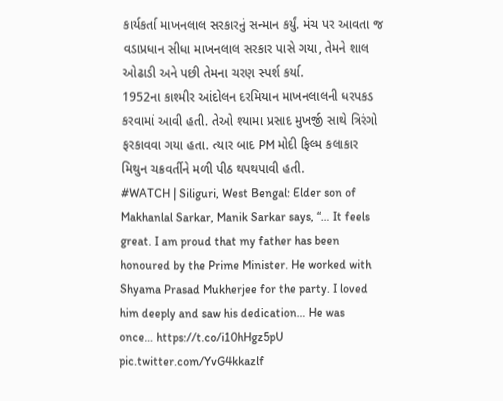કાર્યકર્તા માખનલાલ સરકારનું સન્માન કર્યું. મંચ પર આવતા જ વડાપ્રધાન સીધા માખનલાલ સરકાર પાસે ગયા, તેમને શાલ ઓઢાડી અને પછી તેમના ચરણ સ્પર્શ કર્યા.
1952ના કાશ્મીર આંદોલન દરમિયાન માખનલાલની ધરપકડ કરવામાં આવી હતી. તેઓ શ્યામા પ્રસાદ મુખર્જી સાથે ત્રિરંગો ફરકાવવા ગયા હતા. ત્યાર બાદ PM મોદી ફિલ્મ કલાકાર મિથુન ચક્રવર્તીને મળી પીઠ થપથપાવી હતી.
#WATCH | Siliguri, West Bengal: Elder son of Makhanlal Sarkar, Manik Sarkar says, “… It feels great. I am proud that my father has been honoured by the Prime Minister. He worked with Shyama Prasad Mukherjee for the party. I loved him deeply and saw his dedication… He was once… https://t.co/i10hHgz5pU pic.twitter.com/YvG4kkazlf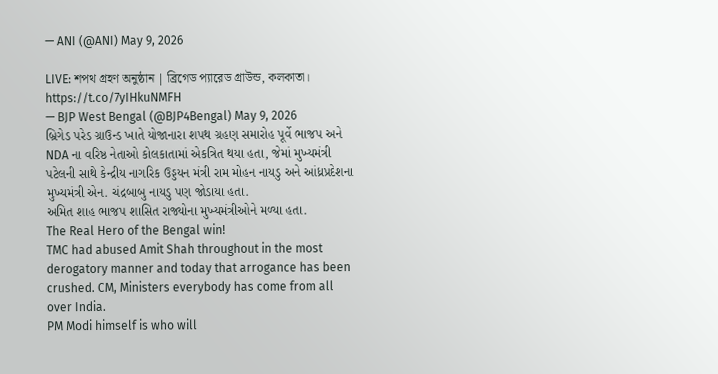— ANI (@ANI) May 9, 2026

LIVE: শপথ গ্রহণ অনুষ্ঠান | ব্রিগেড প্যারেড গ্রাউন্ড, কলকাতা। https://t.co/7yIHkuNMFH
— BJP West Bengal (@BJP4Bengal) May 9, 2026
બ્રિગેડ પરેડ ગ્રાઉન્ડ ખાતે યોજાનારા શપથ ગ્રહણ સમારોહ પૂર્વે ભાજપ અને NDA ના વરિષ્ઠ નેતાઓ કોલકાતામાં એકત્રિત થયા હતા, જેમાં મુખ્યમંત્રી પટેલની સાથે કેન્દ્રીય નાગરિક ઉડ્ડયન મંત્રી રામ મોહન નાયડુ અને આંધ્રપ્રદેશના મુખ્યમંત્રી એન. ચંદ્રબાબુ નાયડુ પણ જોડાયા હતા.
અમિત શાહ ભાજપ શાસિત રાજ્યોના મુખ્યમંત્રીઓને મળ્યા હતા.
The Real Hero of the Bengal win!
TMC had abused Amit Shah throughout in the most derogatory manner and today that arrogance has been crushed. CM, Ministers everybody has come from all over India.
PM Modi himself is who will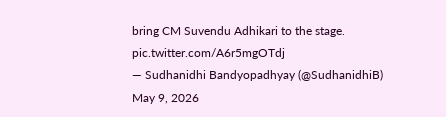bring CM Suvendu Adhikari to the stage. pic.twitter.com/A6r5mgOTdj
— Sudhanidhi Bandyopadhyay (@SudhanidhiB) May 9, 2026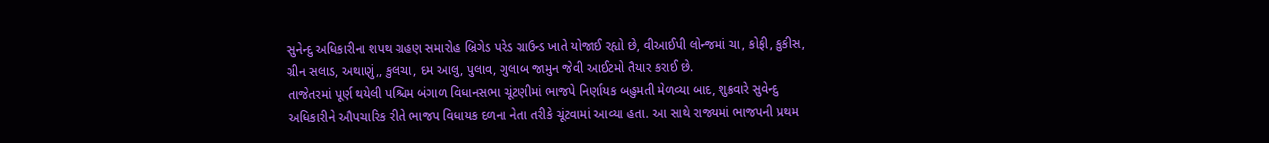સુનેન્દુ અધિકારીના શપથ ગ્રહણ સમારોહ બ્રિગેડ પરેડ ગ્રાઉન્ડ ખાતે યોજાઈ રહ્યો છે, વીઆઈપી લોન્જમાં ચા, કોફી, કુકીસ, ગ્રીન સલાડ, અથાણું,, કુલચા, દમ આલુ, પુલાવ, ગુલાબ જામુન જેવી આઈટમો તૈયાર કરાઈ છે.
તાજેતરમાં પૂર્ણ થયેલી પશ્ચિમ બંગાળ વિધાનસભા ચૂંટણીમાં ભાજપે નિર્ણાયક બહુમતી મેળવ્યા બાદ, શુક્રવારે સુવેન્દુ અધિકારીને ઔપચારિક રીતે ભાજપ વિધાયક દળના નેતા તરીકે ચૂંટવામાં આવ્યા હતા. આ સાથે રાજ્યમાં ભાજપની પ્રથમ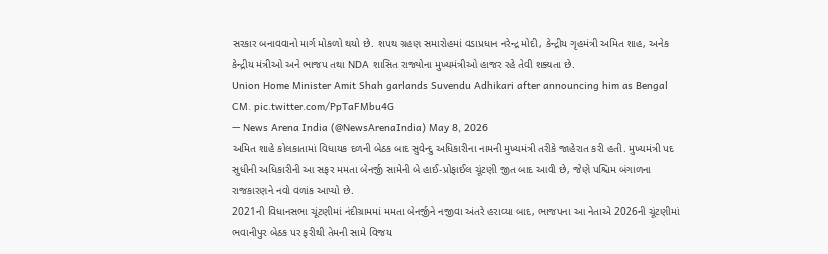સરકાર બનાવવાનો માર્ગ મોકળો થયો છે. શપથ ગ્રહણ સમારોહમાં વડાપ્રધાન નરેન્દ્ર મોદી, કેન્દ્રીય ગૃહમંત્રી અમિત શાહ, અનેક કેન્દ્રીય મંત્રીઓ અને ભાજપ તથા NDA શાસિત રાજ્યોના મુખ્યમંત્રીઓ હાજર રહે તેવી શક્યતા છે.
Union Home Minister Amit Shah garlands Suvendu Adhikari after announcing him as Bengal CM. pic.twitter.com/PpTaFMbu4G
— News Arena India (@NewsArenaIndia) May 8, 2026
અમિત શાહે કોલકાતામાં વિધાયક દળની બેઠક બાદ સુવેન્દુ અધિકારીના નામની મુખ્યમંત્રી તરીકે જાહેરાત કરી હતી. મુખ્યમંત્રી પદ સુધીની અધિકારીની આ સફર મમતા બેનર્જી સામેની બે હાઈ-પ્રોફાઈલ ચૂંટણી જીત બાદ આવી છે, જેણે પશ્ચિમ બંગાળના રાજકારણને નવો વળાંક આપ્યો છે.
2021ની વિધાનસભા ચૂંટણીમાં નંદીગ્રામમાં મમતા બેનર્જીને નજીવા અંતરે હરાવ્યા બાદ, ભાજપના આ નેતાએ 2026ની ચૂંટણીમાં ભવાનીપુર બેઠક પર ફરીથી તેમની સામે વિજય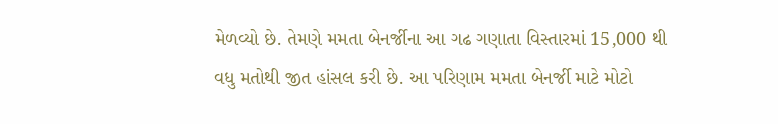મેળવ્યો છે. તેમણે મમતા બેનર્જીના આ ગઢ ગણાતા વિસ્તારમાં 15,000 થી વધુ મતોથી જીત હાંસલ કરી છે. આ પરિણામ મમતા બેનર્જી માટે મોટો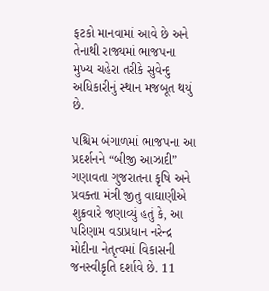ફટકો માનવામાં આવે છે અને તેનાથી રાજ્યમાં ભાજપના મુખ્ય ચહેરા તરીકે સુવેન્દુ અધિકારીનું સ્થાન મજબૂત થયું છે.

પશ્ચિમ બંગાળમાં ભાજપના આ પ્રદર્શનને “બીજી આઝાદી” ગણાવતા ગુજરાતના કૃષિ અને પ્રવક્તા મંત્રી જીતુ વાઘાણીએ શુક્રવારે જણાવ્યું હતું કે, આ પરિણામ વડાપ્રધાન નરેન્દ્ર મોદીના નેતૃત્વમાં વિકાસની જનસ્વીકૃતિ દર્શાવે છે. 11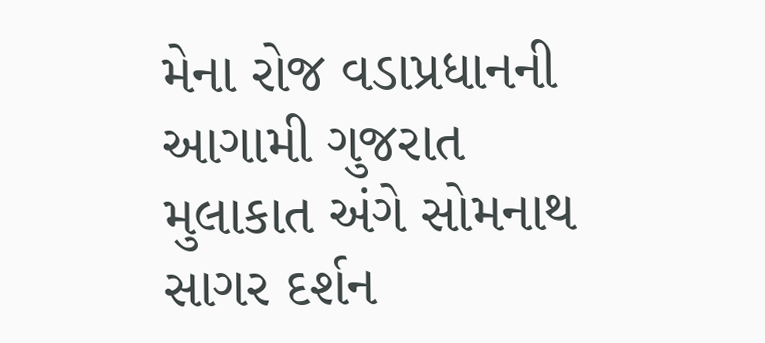મેના રોજ વડાપ્રધાનની આગામી ગુજરાત મુલાકાત અંગે સોમનાથ સાગર દર્શન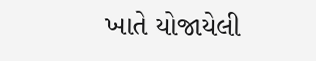ખાતે યોજાયેલી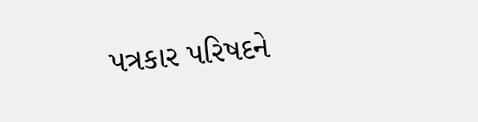પત્રકાર પરિષદને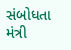સંબોધતા મંત્રી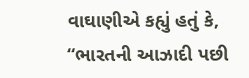વાઘાણીએ કહ્યું હતું કે, “ભારતની આઝાદી પછી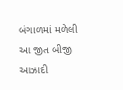બંગાળમાં મળેલી આ જીત બીજી આઝાદી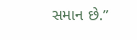સમાન છે.”